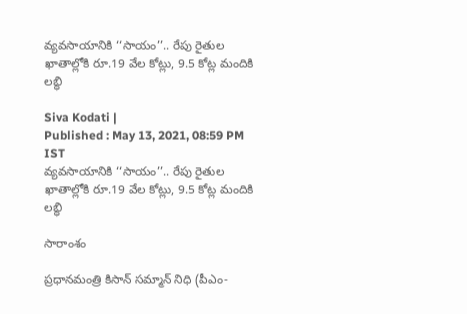వ్యవసాయానికి ‘‘సాయం’’.. రేపు రైతుల ఖాతాల్లోకి రూ.19 వేల కోట్లు, 9.5 కోట్ల మందికి లబ్ధి

Siva Kodati |
Published : May 13, 2021, 08:59 PM IST
వ్యవసాయానికి ‘‘సాయం’’.. రేపు రైతుల ఖాతాల్లోకి రూ.19 వేల కోట్లు, 9.5 కోట్ల మందికి లబ్ధి

సారాంశం

ప్రధానమంత్రి కిసాన్‌ సమ్మాన్‌ నిధి (పీఎం-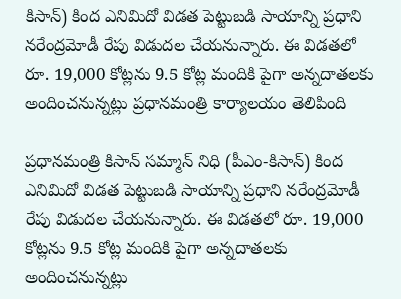కిసాన్‌) కింద ఎనిమిదో విడత పెట్టుబడి సాయాన్ని ప్రధాని నరేంద్రమోడీ రేపు విడుదల చేయనున్నారు. ఈ విడతలో రూ. 19,000 కోట్లను 9.5 కోట్ల మందికి పైగా అన్నదాతలకు అందించనున్నట్లు ప్రధానమంత్రి కార్యాలయం తెలిపింది

ప్రధానమంత్రి కిసాన్‌ సమ్మాన్‌ నిధి (పీఎం-కిసాన్‌) కింద ఎనిమిదో విడత పెట్టుబడి సాయాన్ని ప్రధాని నరేంద్రమోడీ రేపు విడుదల చేయనున్నారు. ఈ విడతలో రూ. 19,000 కోట్లను 9.5 కోట్ల మందికి పైగా అన్నదాతలకు అందించనున్నట్లు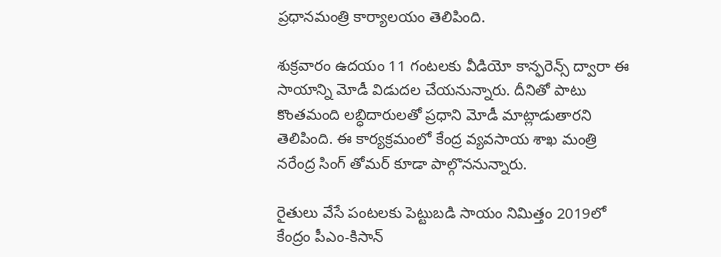ప్రధానమంత్రి కార్యాలయం తెలిపింది.

శుక్రవారం ఉదయం 11 గంటలకు వీడియో కాన్ఫరెన్స్‌ ద్వారా ఈ సాయాన్ని మోడీ విడుదల చేయనున్నారు. దీనితో పాటు కొంతమంది లబ్ధిదారులతో ప్రధాని మోడీ మాట్లాడుతారని తెలిపింది. ఈ కార్యక్రమంలో కేంద్ర వ్యవసాయ శాఖ మంత్రి నరేంద్ర సింగ్‌ తోమర్‌ కూడా పాల్గొననున్నారు.

రైతులు వేసే పంటలకు పెట్టుబడి సాయం నిమిత్తం 2019లో కేంద్రం పీఎం-కిసాన్‌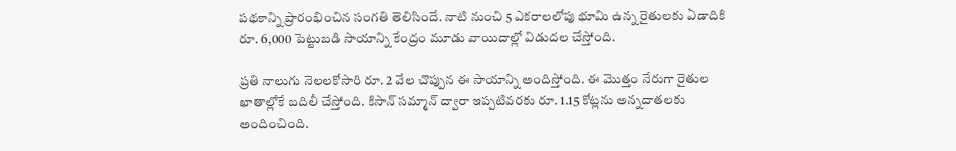పథకాన్ని ప్రారంభించిన సంగతి తెలిసిందే. నాటి నుంచి 5 ఎకరాలలోపు భూమి ఉన్న రైతులకు ఏడాదికి రూ. 6,000 పెట్టుబడి సాయాన్ని కేంద్రం మూడు వాయిదాల్లో విడుదల చేస్తోంది.

ప్రతి నాలుగు నెలలకోసారి రూ. 2 వేల చొప్పున ఈ సాయాన్ని అందిస్తోంది. ఈ మొత్తం నేరుగా రైతుల ఖాతాల్లోకే బదిలీ చేస్తోంది. కిసాన్‌ సమ్మాన్‌ ద్వారా ఇప్పటివరకు రూ. 1.15 కోట్లను అన్నదాతలకు అందించింది.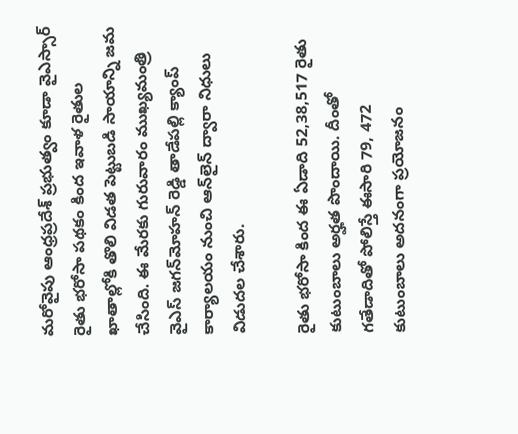మరోవైపు ఆంధ్రప్రదేశ్ ప్రభుత్వం కూడా వైఎస్సార్‌ రైతు భరోసా పథకం కింద ఇవాళ రైతుల ఖాతాల్లోకి తొలి విడత పెట్టుబడి సాయాన్ని జమ చేసింది. ఈ మేరకు గురువారం ముఖ్యమంత్రి వైఎస్ జగన్‌మోహన్ రెడ్డి తాడేపల్లి క్యాంప్‌ కార్యాలయం నుంచి ఆన్‌లైన్ ద్వారా నిధులు విడుదల చేశారు.

రైతు భరోసా కింద ఈ ఏడాది 52,38,517 రైతు కుటుంబాలు అర్హత పొందాయి. దీంతో గతేడాదితో పోలిస్తే ఈసారి 79, 472 కుటుంబాలు అదనంగా ప్రయోజనం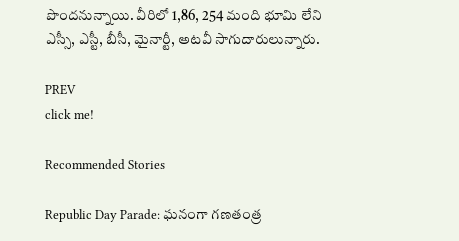పొందనున్నాయి. వీరిలో 1,86, 254 మంది భూమి లేని ఎస్సీ, ఎస్టీ, బీసీ, మైనార్టీ, అటవీ సాగుదారులున్నారు.

PREV
click me!

Recommended Stories

Republic Day Parade: ఘనంగా గణతంత్ర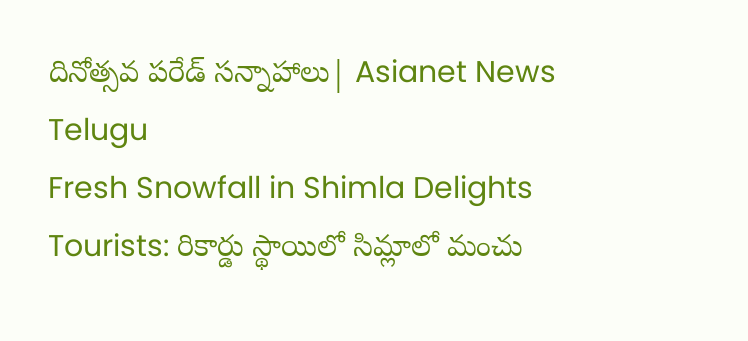దినోత్సవ పరేడ్ సన్నాహాలు| Asianet News Telugu
Fresh Snowfall in Shimla Delights Tourists: రికార్డు స్థాయిలో సిమ్లాలో మంచు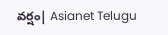వర్షం| Asianet Telugu